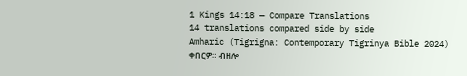1 Kings 14:18 — Compare Translations
14 translations compared side by side
Amharic (Tigrigna: Contemporary Tigrinya Bible 2024)
ቀበርዎ። ብዘሎ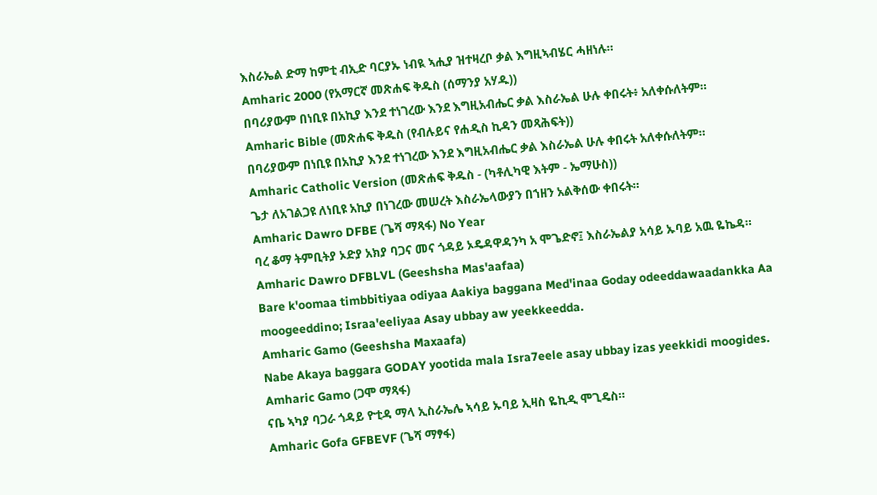እስራኤል ድማ ከምቲ ብኢድ ባርያኡ ነብዪ ኣሒያ ዝተዛረቦ ቃል እግዚኣብሄር ሓዘነሉ።
Amharic 2000 (የአማርኛ መጽሐፍ ቅዱስ (ሰማንያ አሃዱ))
በባሪያውም በነቢዩ በአኪያ እንደ ተነገረው እንደ እግዚአብሔር ቃል እስራኤል ሁሉ ቀበሩት፥ አለቀሱለትም።
Amharic Bible (መጽሐፍ ቅዱስ (የብሉይና የሐዲስ ኪዳን መጻሕፍት))
በባሪያውም በነቢዩ በአኪያ እንደ ተነገረው እንደ እግዚአብሔር ቃል እስራኤል ሁሉ ቀበሩት አለቀሱለትም።
Amharic Catholic Version (መጽሐፍ ቅዱስ - (ካቶሊካዊ እትም - ኤማሁስ))
ጌታ ለአገልጋዩ ለነቢዩ አኪያ በነገረው መሠረት እስራኤላውያን በኀዘን አልቅሰው ቀበሩት።
Amharic Dawro DFBE (ጌሻ ማጻፋ) No Year
ባረ ቆማ ትምቢትያ ኦድያ አክያ ባጋና መና ጎዳይ ኦዴዳዋዳንካ አ ሞጌድኖ፤ እስራኤልያ አሳይ ኡባይ አዉ ዬኬዳ።
Amharic Dawro DFBLVL (Geeshsha Mas'aafaa)
Bare k'oomaa timbbitiyaa odiyaa Aakiya baggana Med'inaa Goday odeeddawaadankka Aa moogeeddino; Israa'eeliyaa Asay ubbay aw yeekkeedda.
Amharic Gamo (Geeshsha Maxaafa)
Nabe Akaya baggara GODAY yootida mala Isra7eele asay ubbay izas yeekkidi moogides.
Amharic Gamo (ጋሞ ማጻፋ)
ናቤ ኣካያ ባጋራ ጎዳይ ዮቲዳ ማላ ኢስራኤሌ ኣሳይ ኡባይ ኢዛስ ዬኪዲ ሞጊዴስ።
Amharic Gofa GFBEVF (ጌሻ ማፃፋ)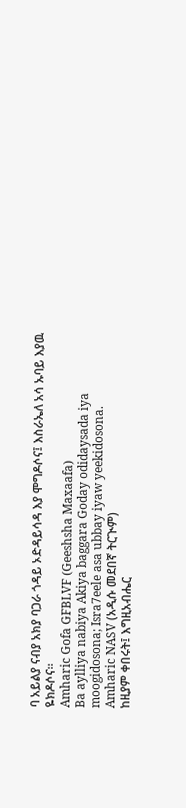ባ አይልያ ናብያ አክያ ባጋራ ጎዳይ ኦድዳይሳዳ እያ ሞግዶሶና፤ እስራኤለ አሳ ኡባይ እያዉ ዬክዶሶና።
Amharic Gofa GFBLVF (Geeshsha Maxaafa)
Ba aylliya nabiya Akiya baggara Goday odidaysada iya moogidosona; Isra7eele asa ubbay iyaw yeekidosona.
Amharic NASV (አዲሱ መደበኛ ትርጒም)
ከዚያም ቀበሩት፤ እግዚአብሔር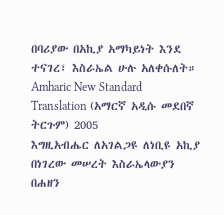በባሪያው በአኪያ አማካይነት እንደ ተናገረ፣ እስራኤል ሁሉ አለቀሱለት።
Amharic New Standard Translation (አማርኛ አዲሱ መደበኛ ትርጉም) 2005
እግዚአብሔር ለአገልጋዩ ለነቢዩ አኪያ በነገረው መሠረት እስራኤላውያን በሐዘን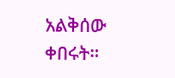አልቅሰው ቀበሩት።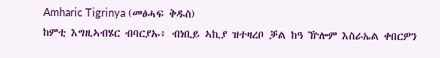Amharic Tigrinya (መፅሓፍ ቅዱስ)
ከምቲ እግዚኣብሄር ብባርያኡ፥ ብነቢይ ኣኪያ ዝተዛረቦ ቓል ከዓ ዅሎም እስራኤል ቀበርዎን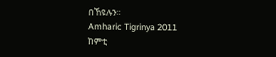በኸዩሉን።
Amharic Tigrinya 2011
ከምቲ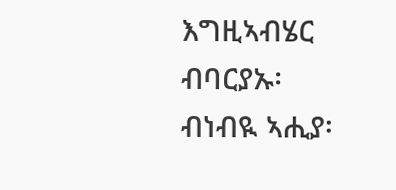እግዚኣብሄር ብባርያኡ፡ ብነብዪ ኣሒያ፡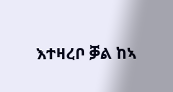እተዛረቦ ቓል ከኣ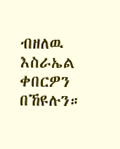ብዘለዉ እስራኤል ቀበርዎን በኸዩሉን።